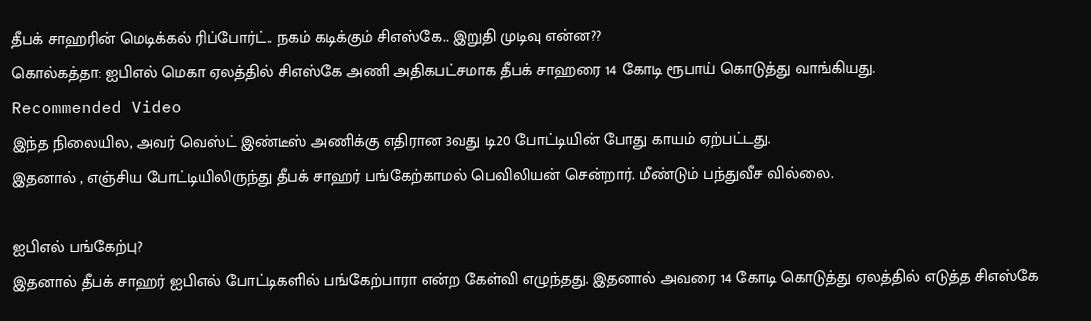தீபக் சாஹரின் மெடிக்கல் ரிப்போர்ட்.. நகம் கடிக்கும் சிஎஸ்கே.. இறுதி முடிவு என்ன??
கொல்கத்தா: ஐபிஎல் மெகா ஏலத்தில் சிஎஸ்கே அணி அதிகபட்சமாக தீபக் சாஹரை 14 கோடி ரூபாய் கொடுத்து வாங்கியது.
Recommended Video
இந்த நிலையில, அவர் வெஸ்ட் இண்டீஸ் அணிக்கு எதிரான 3வது டி20 போட்டியின் போது காயம் ஏற்பட்டது.
இதனால் , எஞ்சிய போட்டியிலிருந்து தீபக் சாஹர் பங்கேற்காமல் பெவிலியன் சென்றார். மீண்டும் பந்துவீச வில்லை.

ஐபிஎல் பங்கேற்பு?
இதனால் தீபக் சாஹர் ஐபிஎல் போட்டிகளில் பங்கேற்பாரா என்ற கேள்வி எழுந்தது. இதனால் அவரை 14 கோடி கொடுத்து ஏலத்தில் எடுத்த சிஎஸ்கே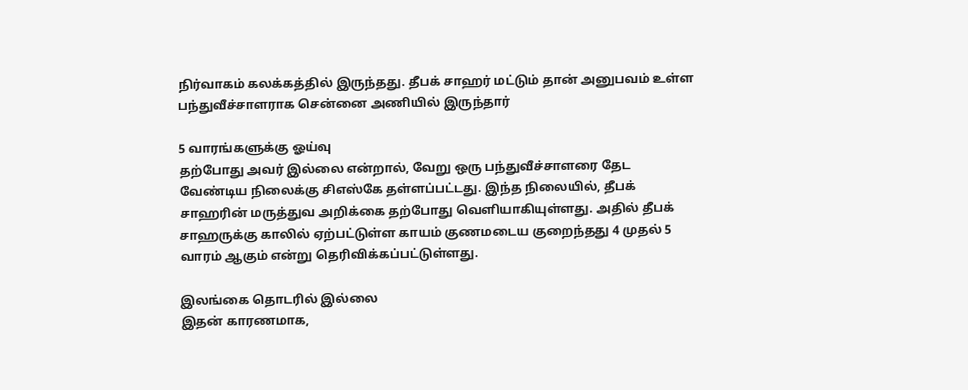நிர்வாகம் கலக்கத்தில் இருந்தது. தீபக் சாஹர் மட்டும் தான் அனுபவம் உள்ள பந்துவீச்சாளராக சென்னை அணியில் இருந்தார்

5 வாரங்களுக்கு ஓய்வு
தற்போது அவர் இல்லை என்றால், வேறு ஒரு பந்துவீச்சாளரை தேட வேண்டிய நிலைக்கு சிஎஸ்கே தள்ளப்பட்டது. இந்த நிலையில், தீபக் சாஹரின் மருத்துவ அறிக்கை தற்போது வெளியாகியுள்ளது. அதில் தீபக் சாஹருக்கு காலில் ஏற்பட்டுள்ள காயம் குணமடைய குறைந்தது 4 முதல் 5 வாரம் ஆகும் என்று தெரிவிக்கப்பட்டுள்ளது.

இலங்கை தொடரில் இல்லை
இதன் காரணமாக,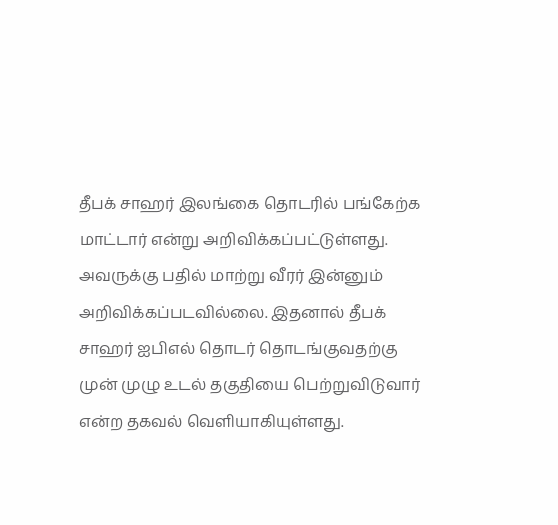தீபக் சாஹர் இலங்கை தொடரில் பங்கேற்க மாட்டார் என்று அறிவிக்கப்பட்டுள்ளது. அவருக்கு பதில் மாற்று வீரர் இன்னும் அறிவிக்கப்படவில்லை. இதனால் தீபக் சாஹர் ஐபிஎல் தொடர் தொடங்குவதற்கு முன் முழு உடல் தகுதியை பெற்றுவிடுவார் என்ற தகவல் வெளியாகியுள்ளது.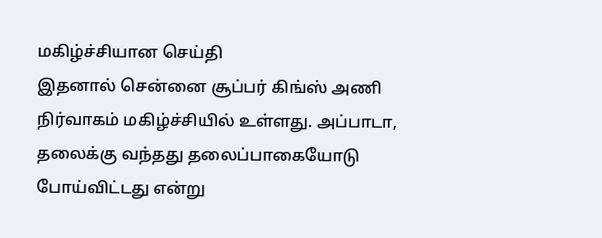மகிழ்ச்சியான செய்தி
இதனால் சென்னை சூப்பர் கிங்ஸ் அணி நிர்வாகம் மகிழ்ச்சியில் உள்ளது. அப்பாடா, தலைக்கு வந்தது தலைப்பாகையோடு போய்விட்டது என்று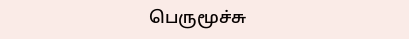பெருமூச்சு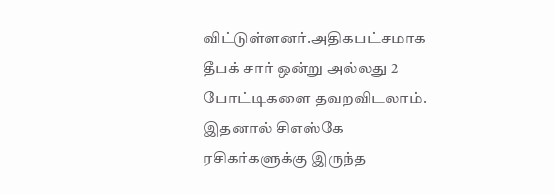விட்டுள்ளனர்.அதிகபட்சமாக தீபக் சார் ஒன்று அல்லது 2 போட்டிகளை தவறவிடலாம். இதனால் சிஎஸ்கே ரசிகர்களுக்கு இருந்த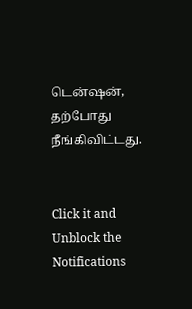டென்ஷன், தற்போது நீங்கிவிட்டது.


Click it and Unblock the Notifications